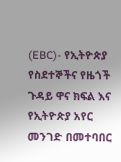(EBC)- የኢትዮጵያ የስደተኞችና የዜጎች ጉዳይ ዋና ክፍል እና የኢትዮጵያ አየር መንገድ በመተባበር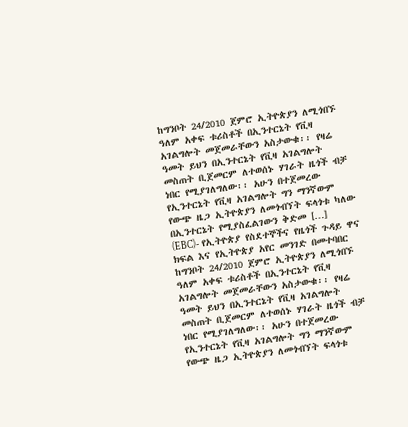ከግንቦት 24/2010 ጀምሮ ኢትዮጵያን ለሚጎበኙ ዓለም አቀፍ ቱሪስቶች በኢንተርኔት የቪዛ አገልግሎት መጀመራቸውን አስታውቁ፡፡ የዛሬ ዓመት ይህን በኢንተርኔት የቪዛ አገልግሎት መስጠት ቢጀመርም ለተወሰኑ ሃገራት ዜጎች ብቻ ነበር የሚያገለግለው፡፡ አሁን በተጀመረው የኢንተርኔት የቪዛ አገልግሎት ግን ማንኛውም የውጭ ዜጋ ኢትዮጵያን ለመጎብኘት ፍላጎቱ ካለው በኢንተርኔት የሚያስፈልገውን ቅድመ […]
(EBC)- የኢትዮጵያ የስደተኞችና የዜጎች ጉዳይ ዋና ክፍል እና የኢትዮጵያ አየር መንገድ በመተባበር ከግንቦት 24/2010 ጀምሮ ኢትዮጵያን ለሚጎበኙ ዓለም አቀፍ ቱሪስቶች በኢንተርኔት የቪዛ አገልግሎት መጀመራቸውን አስታውቁ፡፡ የዛሬ ዓመት ይህን በኢንተርኔት የቪዛ አገልግሎት መስጠት ቢጀመርም ለተወሰኑ ሃገራት ዜጎች ብቻ ነበር የሚያገለግለው፡፡ አሁን በተጀመረው የኢንተርኔት የቪዛ አገልግሎት ግን ማንኛውም የውጭ ዜጋ ኢትዮጵያን ለመጎብኘት ፍላጎቱ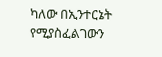ካለው በኢንተርኔት የሚያስፈልገውን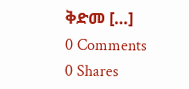ቅድመ […]
0 Comments
0 Shares